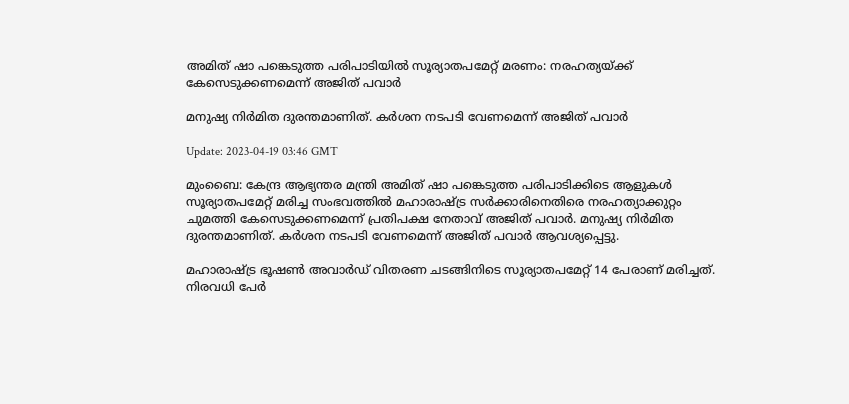അമിത് ഷാ പങ്കെടുത്ത പരിപാടിയില്‍ സൂര്യാതപമേറ്റ് മരണം: നരഹത്യയ്ക്ക് കേസെടുക്കണമെന്ന് അജിത് പവാര്‍

മനുഷ്യ നിര്‍മിത ദുരന്തമാണിത്. കര്‍ശന നടപടി വേണമെന്ന് അജിത് പവാര്‍

Update: 2023-04-19 03:46 GMT

മുംബൈ: കേന്ദ്ര ആഭ്യന്തര മന്ത്രി അമിത് ഷാ പങ്കെടുത്ത പരിപാടിക്കിടെ ആളുകള്‍ സൂര്യാതപമേറ്റ് മരിച്ച സംഭവത്തില്‍ മഹാരാഷ്ട്ര സര്‍ക്കാരിനെതിരെ നരഹത്യാക്കുറ്റം ചുമത്തി കേസെടുക്കണമെന്ന് പ്രതിപക്ഷ നേതാവ് അജിത് പവാര്‍. മനുഷ്യ നിര്‍മിത ദുരന്തമാണിത്. കര്‍ശന നടപടി വേണമെന്ന് അജിത് പവാര്‍ ആവശ്യപ്പെട്ടു.

മഹാരാഷ്ട്ര ഭൂഷണ്‍ അവാര്‍ഡ് വിതരണ ചടങ്ങിനിടെ സൂര്യാതപമേറ്റ് 14 പേരാണ് മരിച്ചത്. നിരവധി പേര്‍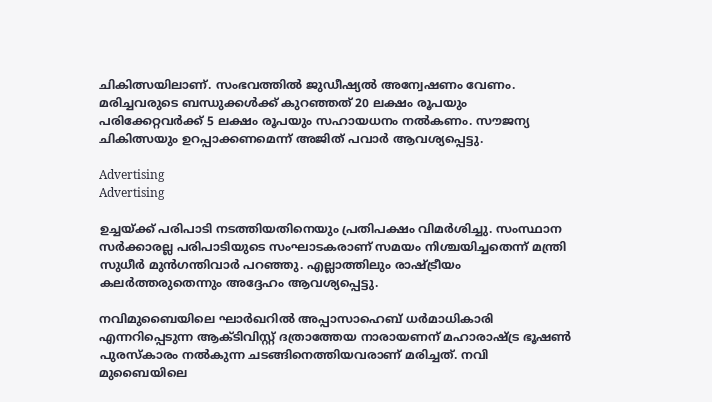ചികിത്സയിലാണ്. സംഭവത്തില്‍ ജുഡീഷ്യല്‍ അന്വേഷണം വേണം. മരിച്ചവരുടെ ബന്ധുക്കൾക്ക് കുറഞ്ഞത് 20 ലക്ഷം രൂപയും പരിക്കേറ്റവർക്ക് 5 ലക്ഷം രൂപയും സഹായധനം നല്‍കണം. സൗജന്യ ചികിത്സയും ഉറപ്പാക്കണമെന്ന് അജിത് പവാര്‍ ആവശ്യപ്പെട്ടു.

Advertising
Advertising

ഉച്ചയ്ക്ക് പരിപാടി നടത്തിയതിനെയും പ്രതിപക്ഷം വിമര്‍ശിച്ചു. സംസ്ഥാന സര്‍ക്കാരല്ല പരിപാടിയുടെ സംഘാടകരാണ് സമയം നിശ്ചയിച്ചതെന്ന് മന്ത്രി സുധീർ മുൻഗന്തിവാർ പറഞ്ഞു. എല്ലാത്തിലും രാഷ്ട്രീയം കലര്‍ത്തരുതെന്നും അദ്ദേഹം ആവശ്യപ്പെട്ടു.

നവിമുബൈയിലെ ഘാർഖറിൽ അപ്പാസാഹെബ് ധർമാധികാരി എന്നറിപ്പെടുന്ന ആക്ടിവിസ്റ്റ് ദത്രാത്തേയ നാരായണന് മഹാരാഷ്ട്ര ഭൂഷൺ പുരസ്‌കാരം നൽകുന്ന ചടങ്ങിനെത്തിയവരാണ് മരിച്ചത്. നവി മുബൈയിലെ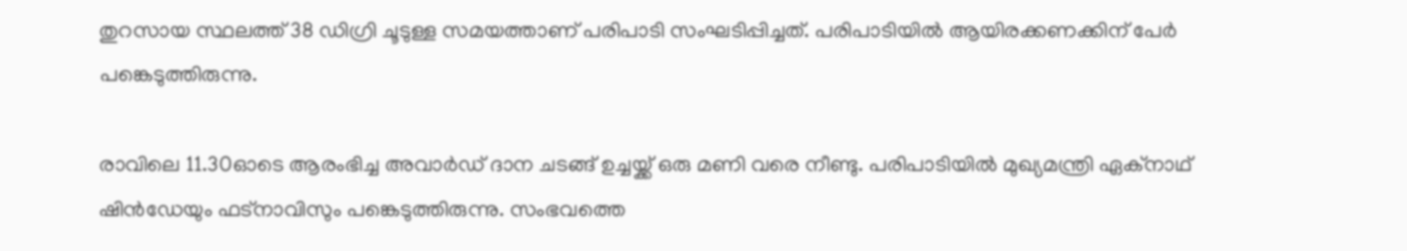തുറസായ സ്ഥലത്ത് 38 ഡിഗ്രി ചൂടുള്ള സമയത്താണ് പരിപാടി സംഘടിപ്പിച്ചത്. പരിപാടിയിൽ ആയിരക്കണക്കിന് പേര്‍ പങ്കെടുത്തിരുന്നു.

രാവിലെ 11.30ഓടെ ആരംഭിച്ച അവാർഡ് ദാന ചടങ്ങ് ഉച്ചയ്ക്ക് ഒരു മണി വരെ നീണ്ടു. പരിപാടിയിൽ മുഖ്യമന്ത്രി ഏക്‌നാഥ് ഷിൻഡേയും ഫട്‌നാവിസും പങ്കെടുത്തിരുന്നു. സംഭവത്തെ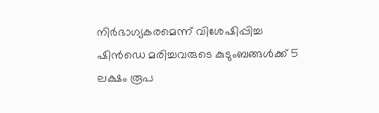നിർഭാഗ്യകരമെന്ന് വിശേഷിപ്പിച്ച ഷിൻഡെ മരിച്ചവരുടെ കുടുംബങ്ങൾക്ക് 5 ലക്ഷം രൂപ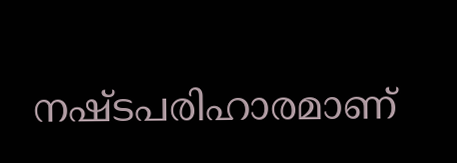നഷ്ടപരിഹാരമാണ്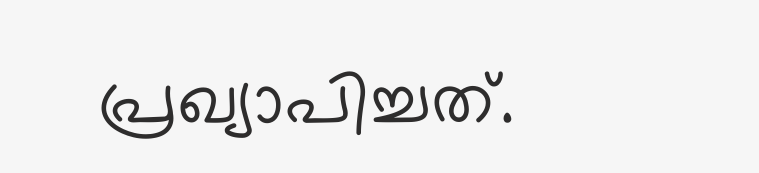പ്രഖ്യാപിച്ചത്.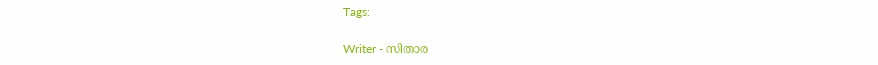Tags:

Writer - സിതാര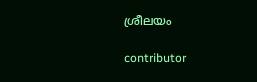ശ്രീലയം

contributor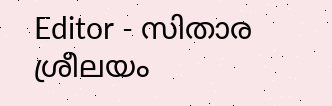Editor - സിതാര ശ്രീലയം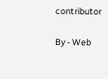contributor

By - Web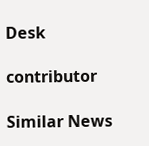Desk

contributor

Similar News